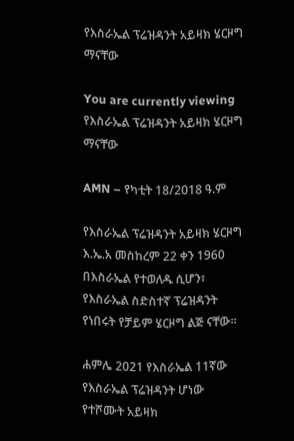የእስራኤል ፕሬዝዳንት አይዛክ ሄርዞግ ማናቸው

You are currently viewing የእስራኤል ፕሬዝዳንት አይዛክ ሄርዞግ ማናቸው

AMN – የካቲት 18/2018 ዓ.ም

የእስራኤል ፕሬዝዳንት አይዛክ ሄርዞግ እ.ኤ.አ መስከረም 22 ቀን 1960 በእስራኤል የተወለዱ ሲሆን፣ የእስራኤል ስድስተኛ ፕሬዝዳንት የነበሩት የቻይም ሄርዞግ ልጅ ናቸው።

ሐምሌ 2021 የእስራኤል 11ኛው የእስራኤል ፕሬዝዳንት ሆነው የተሾሙት አይዛክ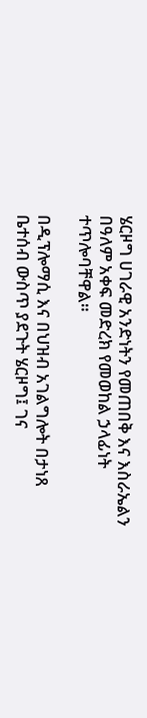ሄርዞግ ሀገራዊ አንድነትን የመጠበቅ እና እስራኤልን በዓለም አቀፍ መድረክ የመወከል ኃላፊነት ተጥሎባቸዋል።

በዲፕሎማሲ እና በህዝብ አገልግሎት በታነጸ ቤተሰብ ውስጥ ያደጉት ሄርዞግ፤ ገና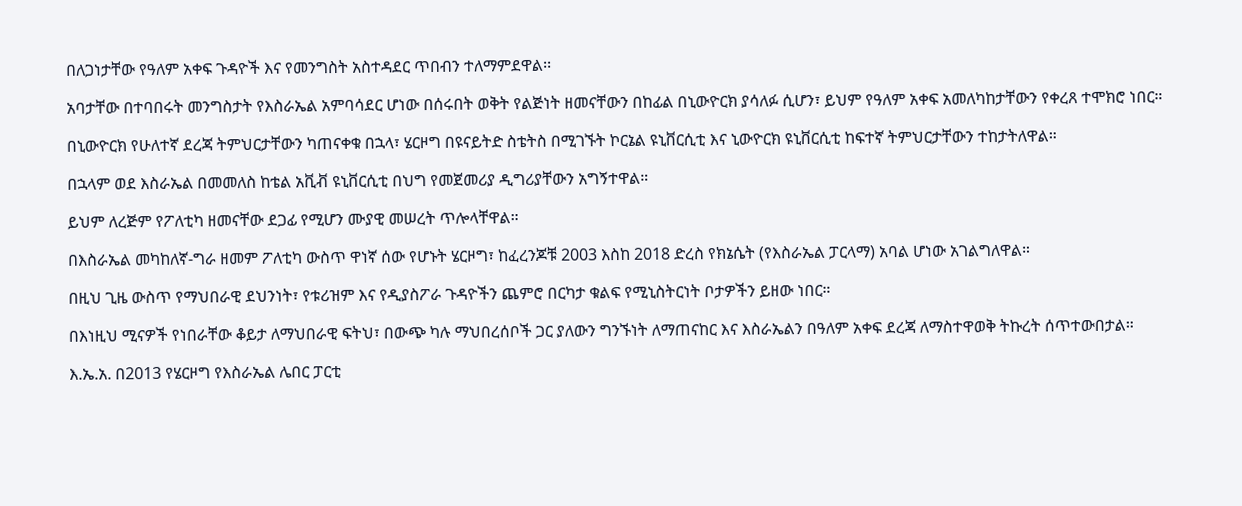በለጋነታቸው የዓለም አቀፍ ጉዳዮች እና የመንግስት አስተዳደር ጥበብን ተለማምደዋል፡፡

አባታቸው በተባበሩት መንግስታት የእስራኤል አምባሳደር ሆነው በሰሩበት ወቅት የልጅነት ዘመናቸውን በከፊል በኒውዮርክ ያሳለፉ ሲሆን፣ ይህም የዓለም አቀፍ አመለካከታቸውን የቀረጸ ተሞክሮ ነበር።

በኒውዮርክ የሁለተኛ ደረጃ ትምህርታቸውን ካጠናቀቁ በኋላ፣ ሄርዞግ በዩናይትድ ስቴትስ በሚገኙት ኮርኔል ዩኒቨርሲቲ እና ኒውዮርክ ዩኒቨርሲቲ ከፍተኛ ትምህርታቸውን ተከታትለዋል።

በኋላም ወደ እስራኤል በመመለስ ከቴል አቪቭ ዩኒቨርሲቲ በህግ የመጀመሪያ ዲግሪያቸውን አግኝተዋል።

ይህም ለረጅም የፖለቲካ ዘመናቸው ደጋፊ የሚሆን ሙያዊ መሠረት ጥሎላቸዋል።

በእስራኤል መካከለኛ-ግራ ዘመም ፖለቲካ ውስጥ ዋነኛ ሰው የሆኑት ሄርዞግ፣ ከፈረንጆቹ 2003 እስከ 2018 ድረስ የክኔሴት (የእስራኤል ፓርላማ) አባል ሆነው አገልግለዋል።

በዚህ ጊዜ ውስጥ የማህበራዊ ደህንነት፣ የቱሪዝም እና የዲያስፖራ ጉዳዮችን ጨምሮ በርካታ ቁልፍ የሚኒስትርነት ቦታዎችን ይዘው ነበር።

በእነዚህ ሚናዎች የነበራቸው ቆይታ ለማህበራዊ ፍትህ፣ በውጭ ካሉ ማህበረሰቦች ጋር ያለውን ግንኙነት ለማጠናከር እና እስራኤልን በዓለም አቀፍ ደረጃ ለማስተዋወቅ ትኩረት ሰጥተውበታል።

እ.ኤ.አ. በ2013 የሄርዞግ የእስራኤል ሌበር ፓርቲ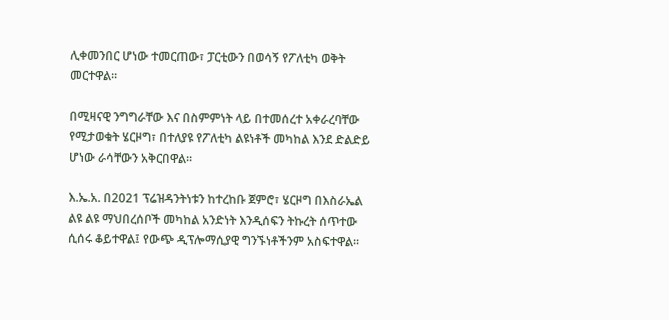ሊቀመንበር ሆነው ተመርጠው፣ ፓርቲውን በወሳኝ የፖለቲካ ወቅት መርተዋል።

በሚዛናዊ ንግግራቸው እና በስምምነት ላይ በተመሰረተ አቀራረባቸው የሚታወቁት ሄርዞግ፣ በተለያዩ የፖለቲካ ልዩነቶች መካከል እንደ ድልድይ ሆነው ራሳቸውን አቅርበዋል።

እ.ኤ.አ. በ2021 ፕሬዝዳንትነቱን ከተረከቡ ጀምሮ፣ ሄርዞግ በእስራኤል ልዩ ልዩ ማህበረሰቦች መካከል አንድነት እንዲሰፍን ትኩረት ሰጥተው ሲሰሩ ቆይተዋል፤ የውጭ ዲፕሎማሲያዊ ግንኙነቶችንም አስፍተዋል።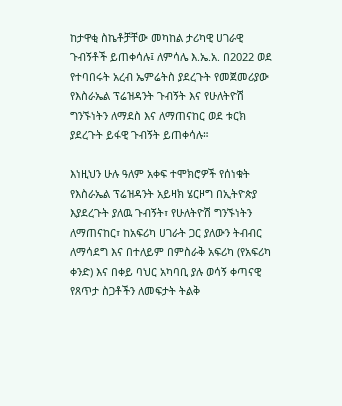ከታዋቂ ስኬቶቻቸው መካከል ታሪካዊ ሀገራዊ ጉብኝቶች ይጠቀሳሉ፤ ለምሳሌ እ.ኤ.አ. በ2022 ወደ የተባበሩት አረብ ኤምሬትስ ያደረጉት የመጀመሪያው የእስራኤል ፕሬዝዳንት ጉብኝት እና የሁለትዮሽ ግንኙነትን ለማደስ እና ለማጠናከር ወደ ቱርክ ያደረጉት ይፋዊ ጉብኝት ይጠቀሳሉ።

እነዚህን ሁሉ ዓለም አቀፍ ተሞክሮዎች የሰነቁት የእስራኤል ፕሬዝዳንት አይዛክ ሄርዞግ በኢትዮጵያ እያደረጉት ያለዉ ጉብኝት፣ የሁለትዮሽ ግንኙነትን ለማጠናከር፣ ከአፍሪካ ሀገራት ጋር ያለውን ትብብር ለማሳደግ እና በተለይም በምስራቅ አፍሪካ (የአፍሪካ ቀንድ) እና በቀይ ባህር አካባቢ ያሉ ወሳኝ ቀጣናዊ የጸጥታ ስጋቶችን ለመፍታት ትልቅ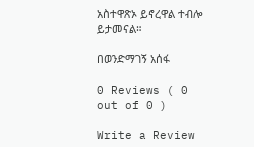አስተዋጽኦ ይኖረዋል ተብሎ ይታመናል።

በወንድማገኝ አሰፋ

0 Reviews ( 0 out of 0 )

Write a Review